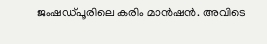ജംഷഡ്പൂരിലെ കരിം മാൻഷൻ. അവിടെ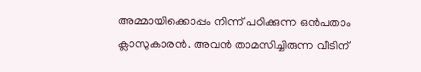അമ്മായിക്കൊപ്പം നിന്ന് പഠിക്കുന്ന ഒൻപതാം ക്ലാസുകാരൻ. അവൻ താമസിച്ചിരുന്ന വീടിന്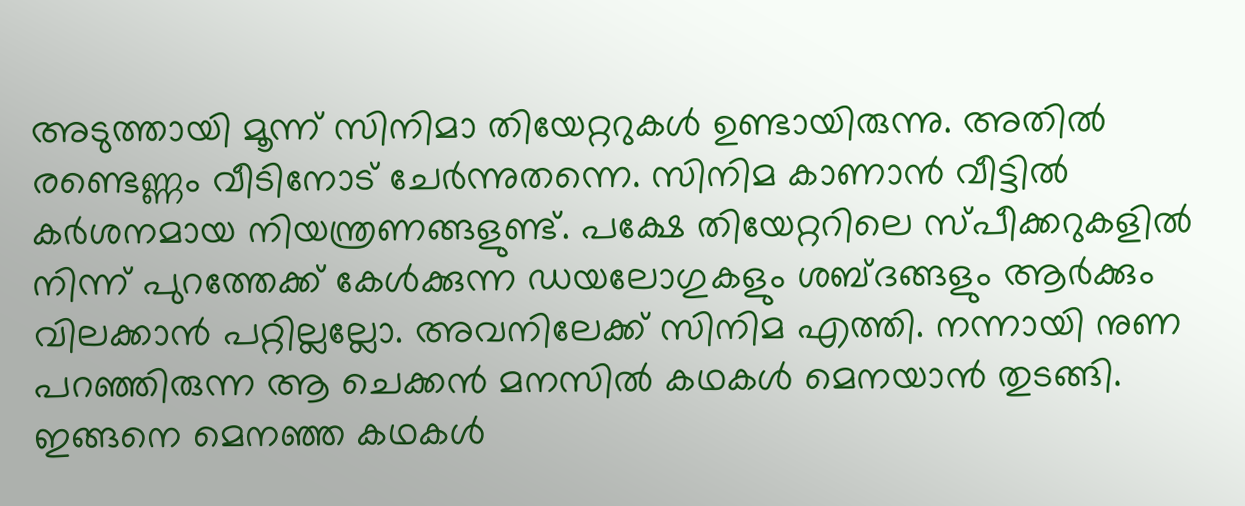അടുത്തായി മൂന്ന് സിനിമാ തിയേറ്ററുകൾ ഉണ്ടായിരുന്നു. അതിൽ രണ്ടെണ്ണം വീടിനോട് ചേർന്നുതന്നെ. സിനിമ കാണാൻ വീട്ടിൽ കർശനമായ നിയന്ത്രണങ്ങളുണ്ട്. പക്ഷേ തിയേറ്ററിലെ സ്പീക്കറുകളിൽ നിന്ന് പുറത്തേക്ക് കേൾക്കുന്ന ഡയലോഗുകളും ശബ്ദങ്ങളും ആർക്കും വിലക്കാൻ പറ്റില്ലല്ലോ. അവനിലേക്ക് സിനിമ എത്തി. നന്നായി നുണ പറഞ്ഞിരുന്ന ആ ചെക്കൻ മനസിൽ കഥകൾ മെനയാൻ തുടങ്ങി.
ഇങ്ങനെ മെനഞ്ഞ കഥകൾ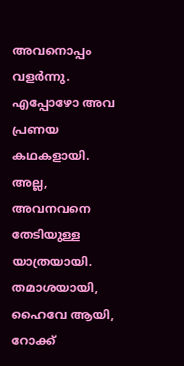അവനൊപ്പം വളർന്നു. എപ്പോഴോ അവ പ്രണയ കഥകളായി. അല്ല, അവനവനെ തേടിയുള്ള യാത്രയായി. തമാശയായി, ഹൈവേ ആയി, റോക്ക്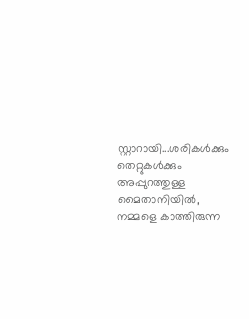സ്റ്റാറായി...ശരികൾക്കും തെറ്റുകൾക്കും അപ്പുറത്തുള്ള മൈതാനിയിൽ, നമ്മളെ കാത്തിരുന്ന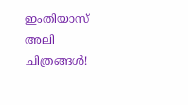ഇംതിയാസ് അലി ചിത്രങ്ങൾ!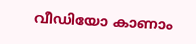വീഡിയോ കാണാം